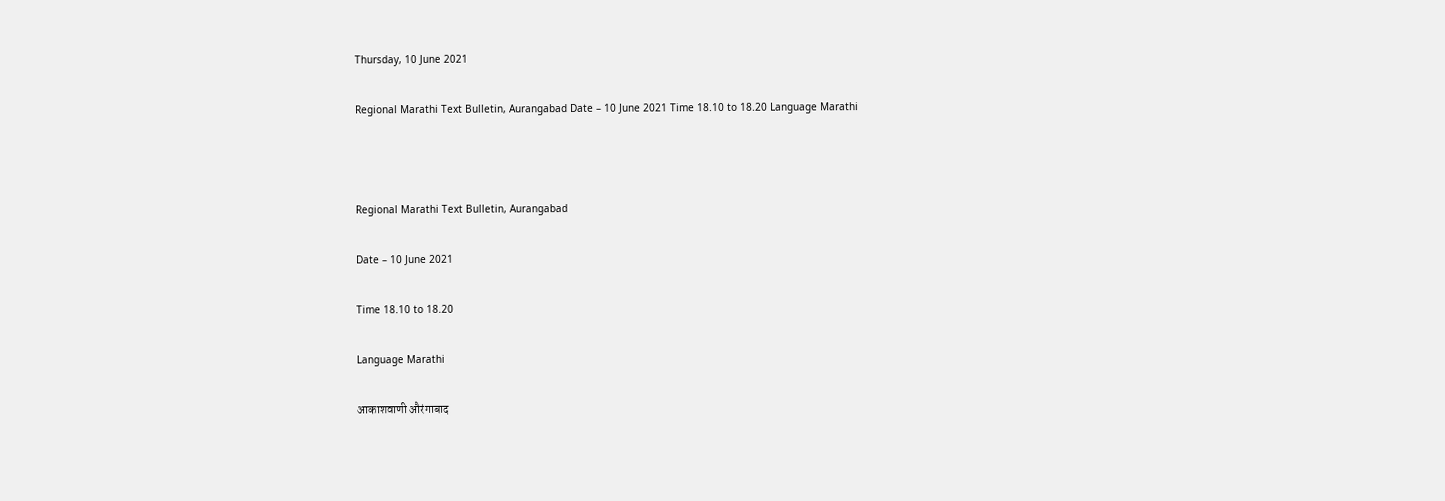Thursday, 10 June 2021

Regional Marathi Text Bulletin, Aurangabad Date – 10 June 2021 Time 18.10 to 18.20 Language Marathi



Regional Marathi Text Bulletin, Aurangabad

Date – 10 June 2021

Time 18.10 to 18.20

Language Marathi

आकाशवाणी औरंगाबाद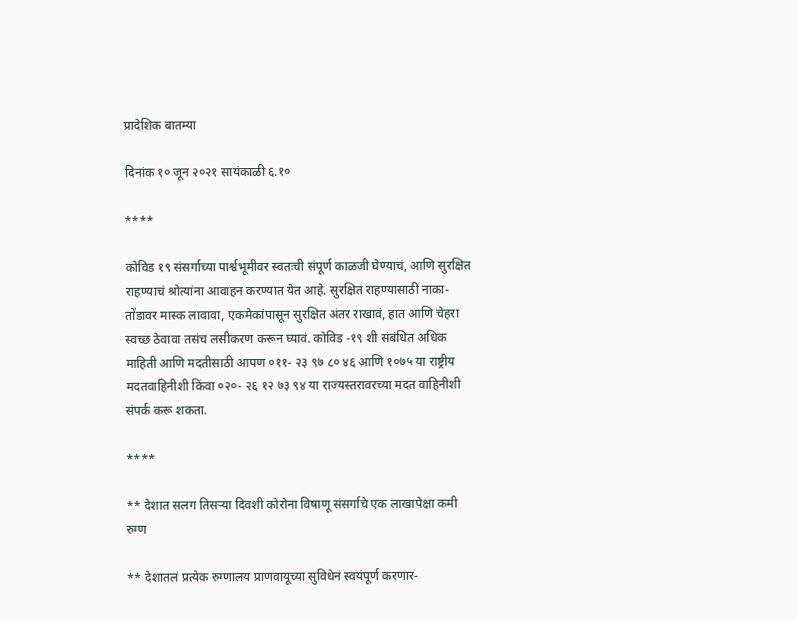प्रादेशिक बातम्या

दिनांक १० जून २०२१ सायंकाळी ६.१०

****

कोविड १९ संसर्गाच्या पार्श्वभूमीवर स्वतःची संपूर्ण काळजी घेण्याचं, आणि सुरक्षित राहण्याचं श्रोत्यांना आवाहन करण्यात येत आहे. सुरक्षित राहण्यासाठी नाका-तोंडावर मास्क लावावा, एकमेकांपासून सुरक्षित अंतर राखावं, हात आणि चेहरा स्वच्छ ठेवावा तसंच लसीकरण करून घ्यावं. कोविड -१९ शी संबंधित अधिक माहिती आणि मदतीसाठी आपण ०११- २३ ९७ ८० ४६ आणि १०७५ या राष्ट्रीय मदतवाहिनीशी किंवा ०२०- २६ १२ ७३ ९४ या राज्यस्तरावरच्या मदत वाहिनीशी संपर्क करू शकता.

****

** देशात सलग तिसऱ्या दिवशी कोरोना विषाणू संसर्गाचे एक लाखापेक्षा कमी रुग्ण

** देशातलं प्रत्येक रुग्णालय प्राणवायूच्या सुविधेनं स्वयंपूर्ण करणार-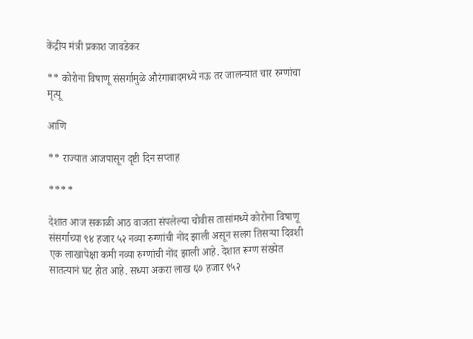केंद्रीय मंत्री प्रकाश जावडेकर

** कोरोना विषाणू संसर्गामुळे औरंगाबादमध्ये नऊ तर जालन्यात चार रुग्णांचा मृत्यू

आणि

** राज्यात आजपासून दृष्टी दिन सप्ताह

****

देशात आज सकाळी आठ वाजता संपलेल्या चोवीस तासांमध्ये कोरोना विषाणू संसर्गाच्या ९४ हजार ५२ नव्या रुग्णांची नोंद झाली असून सलग तिसऱ्या दिवशी एक लाखापेक्षा कमी नव्या रुग्णांची नोंद झाली आहे. देशात रूग्ण संख्येत सातत्यानं घट होत आहे. सध्या अकरा लाख ६७ हजार ९५२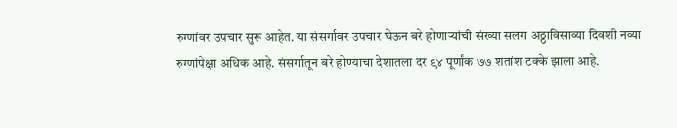रुग्णांवर उपचार सुरू आहेत. या संसर्गावर उपचार घेऊन बरे होणाऱ्यांची संख्या सलग अठ्ठाविसाव्या दिवशी नव्या रुग्णांपेक्षा अधिक आहे. संसर्गातून बरे होण्याचा देशातला दर ९४ पूर्णांक ७७ शतांश टक्के झाला आहे.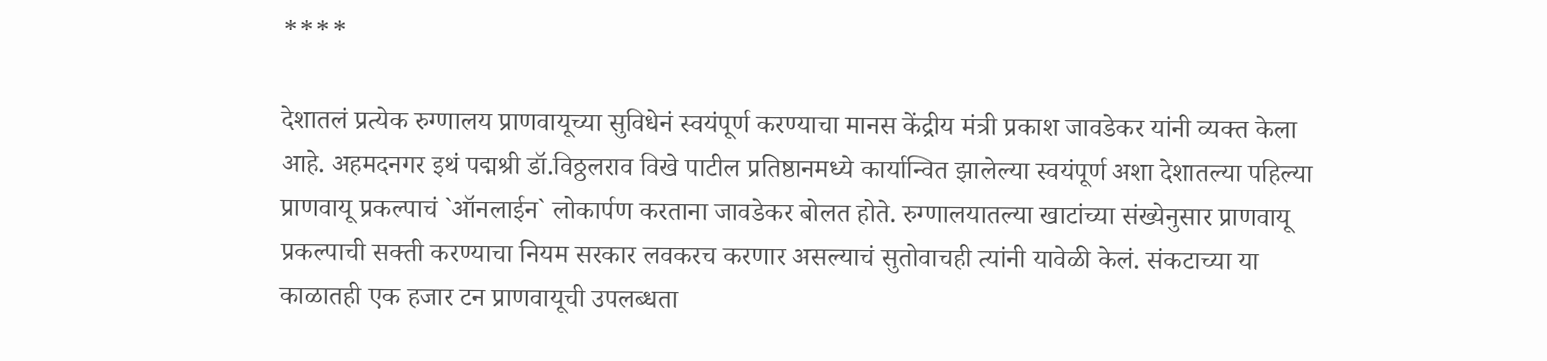****

देशातलं प्रत्येक रुग्णालय प्राणवायूच्या सुविधेनं स्वयंपूर्ण करण्याचा मानस केंद्रीय मंत्री प्रकाश जावडेकर यांनी व्यक्त केला आहे. अहमदनगर इथं पद्मश्री डॉ.विठ्ठलराव विखे पाटील प्रतिष्ठानमध्ये कार्यान्वित झालेल्या स्वयंपूर्ण अशा देशातल्या पहिल्या प्राणवायू प्रकल्पाचं `ऑनलाईन` लोकार्पण करताना जावडेकर बोलत होते. रुग्णालयातल्या खाटांच्या संख्येनुसार प्राणवायू प्रकल्पाची सक्ती करण्याचा नियम सरकार लवकरच करणार असल्याचं सुतोवाचही त्यांनी यावेळी केलं. संकटाच्या या काळातही एक हजार टन प्राणवायूची उपलब्धता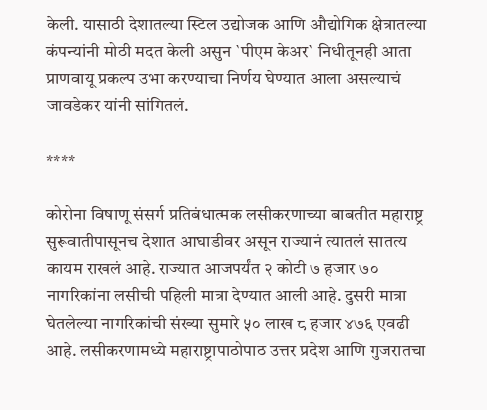केली. यासाठी देशातल्या स्टिल उद्योजक आणि औद्योगिक क्षेत्रातल्या कंपन्यांनी मोठी मदत केली असुन `पीएम केअर` निधीतूनही आता प्राणवायू प्रकल्प उभा करण्याचा निर्णय घेण्यात आला असल्याचं जावडेकर यांनी सांगितलं.

****

कोरोना विषाणू संसर्ग प्रतिबंधात्मक लसीकरणाच्या बाबतीत महाराष्ट्र सुरूवातीपासूनच देशात आघाडीवर असून राज्यानं त्यातलं सातत्य कायम राखलं आहे. राज्यात आजपर्यंत २ कोटी ७ हजार ७० नागरिकांना लसीची पहिली मात्रा देण्यात आली आहे. दुसरी मात्रा घेतलेल्या नागरिकांची संख्या सुमारे ५० लाख ८ हजार ४७६ एवढी आहे. लसीकरणामध्ये महाराष्ट्रापाठोपाठ उत्तर प्रदेश आणि गुजरातचा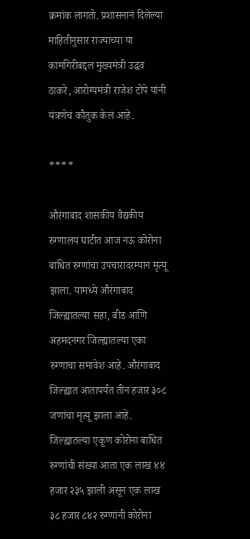क्रमांक लागतो. प्रशासनानं दिलेल्या माहितीनुसार राज्याच्या या कामगिरीबद्दल मुख्यमंत्री उद्धव ठाकरे, आरोग्यमंत्री राजेश टोपे यांनी यंत्रणेचं कौतुक केलं आहे.

****

औरंगाबाद शासकीय वैद्यकीय रुग्णालय घाटीत आज नऊ कोरोना बाधित रुग्णांचा उपचारादरम्यान मृत्यू झाला. यामध्ये औरंगाबाद जिल्ह्यातल्या सहा, बीड आणि अहमदनगर जिल्ह्यातल्या एका रुग्णाचा समावेश आहे. औरंगाबाद जिल्ह्यात आतापर्यंत तीन हजार ३०८ जणांचा मृत्यू झाला आहे. जिल्ह्यातल्या एकूण कोरोना बाधित रुग्णांची संख्या आता एक लाख ४४ हजार २३५ झाली असून एक लाख ३८ हजार ८४२ रुग्णांनी कोरोना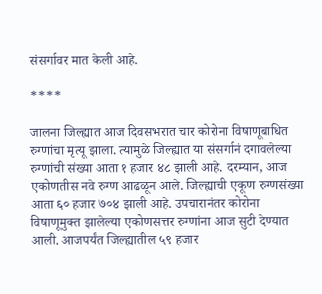संसर्गावर मात केली आहे.

****

जालना जिल्ह्यात आज दिवसभरात चार कोरोना विषाणूबाधित रुग्णांचा मृत्यू झाला. त्यामुळे जिल्ह्यात या संसर्गानं दगावलेल्या रुग्णांची संख्या आता १ हजार ४८ झाली आहे. दरम्यान, आज एकोणतीस नवे रुग्ण आढळून आले. जिल्ह्याची एकूण रुग्णसंख्या आता ६० हजार ७०४ झाली आहे. उपचारानंतर कोरोना विषाणूमुक्त झालेल्या एकोणसत्तर रुग्णांना आज सुटी देण्यात आली. आजपर्यंत जिल्ह्यातील ५९ हजार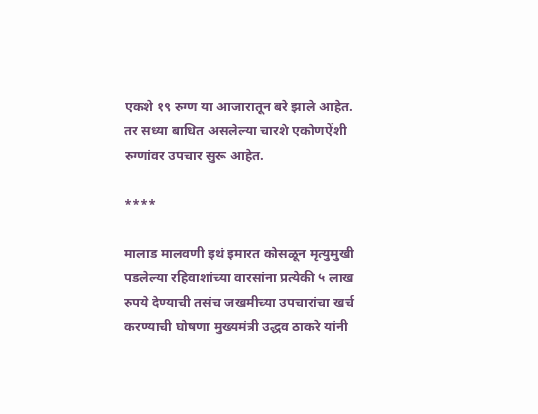एकशे १९ रुग्ण या आजारातून बरे झाले आहेत. तर सध्या बाधित असलेल्या चारशे एकोणऐंशी रुग्णांवर उपचार सुरू आहेत.

****

मालाड मालवणी इथं इमारत कोसळून मृत्युमुखी पडलेल्या रहिवाशांच्या वारसांना प्रत्येकी ५ लाख रुपये देण्याची तसंच जखमीच्या उपचारांचा खर्च करण्याची घोषणा मुख्यमंत्री उद्धव ठाकरे यांनी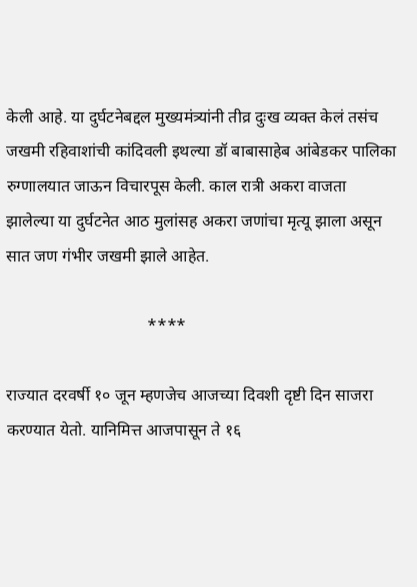केली आहे. या दुर्घटनेबद्दल मुख्यमंत्र्यांनी तीव्र दुःख व्यक्त केलं तसंच जखमी रहिवाशांची कांदिवली इथल्या डॉ बाबासाहेब आंबेडकर पालिका रुग्णालयात जाऊन विचारपूस केली. काल रात्री अकरा वाजता झालेल्या या दुर्घटनेत आठ मुलांसह अकरा जणांचा मृत्यू झाला असून सात जण गंभीर जखमी झाले आहेत.

                                  ****

राज्यात दरवर्षी १० जून म्हणजेच आजच्या दिवशी दृष्टी दिन साजरा करण्यात येतो. यानिमित्त आजपासून ते १६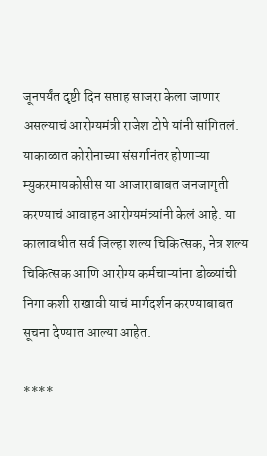जूनपर्यंत दृष्टी दिन सप्ताह साजरा केला जाणार असल्याचं आरोग्यमंत्री राजेश टोपे यांनी सांगितलं. याकाळात कोरोनाच्या संसर्गानंतर होणाऱ्या म्युकरमायकोसीस या आजाराबाबत जनजागृती करण्याचं आवाहन आरोग्यमंत्र्यांनी केलं आहे. या कालावधीत सर्व जिल्हा शल्य चिकित्सक, नेत्र शल्य चिकित्सक आणि आरोग्य कर्मचाऱ्यांना डोळ्यांची निगा कशी राखावी याचं मार्गदर्शन करण्याबाबत सूचना देण्यात आल्या आहेत.

****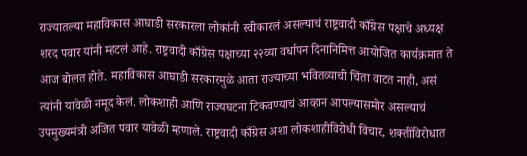राज्यातल्या महाविकास आघाडी सरकारला लोकांनी स्वीकारलं असल्याचं राष्ट्रवादी काँग्रेस पक्षाचे अध्यक्ष शरद पवार यांनी म्हटलं आहे. राष्ट्रवादी काँग्रेस पक्षाच्या २२व्या वर्धापन दिनानिमित्त आयोजित कार्यक्रमात ते आज बोलत होते. महाविकास आघाडी सरकारमुळे आता राज्याच्या भवितव्याची चिंता वाटत नाही, असं त्यांनी यावेळी नमूद केलं. लोकशाही आणि राज्यघटना टिकवण्याचं आव्हान आपल्यासमोर असल्याचं उपमुख्यमंत्री अजित पवार यावेळी म्हणाले. राष्ट्रवादी काँग्रेस अशा लोकशाहीविरोधी विचार, शक्तींविरोधात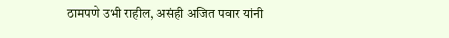ठामपणे उभी राहील, असंही अजित पवार यांनी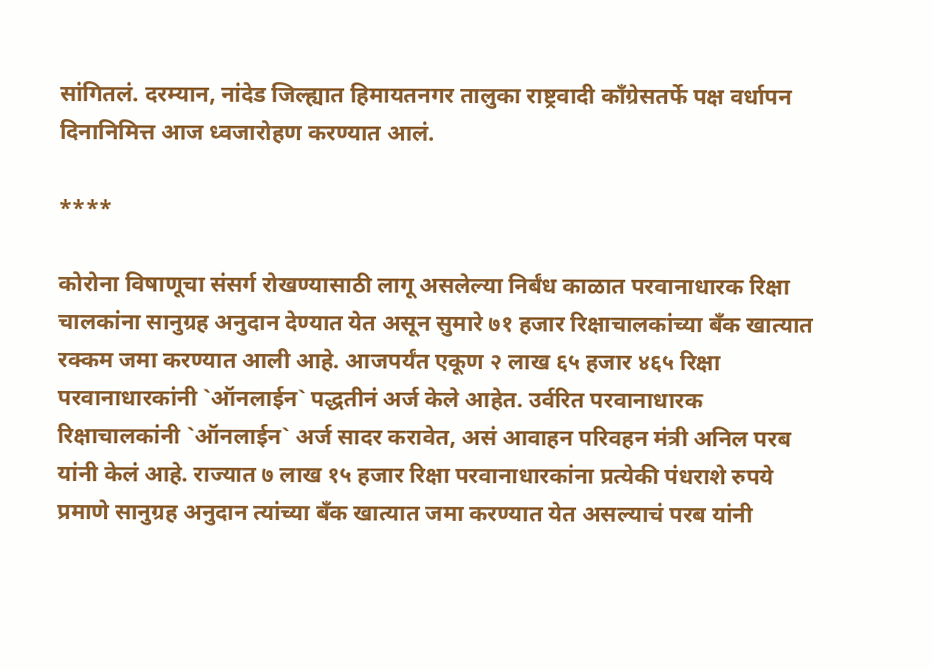सांगितलं. दरम्यान, नांदेड जिल्ह्यात हिमायतनगर तालुका राष्ट्रवादी काँग्रेसतर्फे पक्ष वर्धापन दिनानिमित्त आज ध्वजारोहण करण्यात आलं.

****

कोरोना विषाणूचा संसर्ग रोखण्यासाठी लागू असलेल्या निर्बंध काळात परवानाधारक रिक्षा चालकांना सानुग्रह अनुदान देण्यात येत असून सुमारे ७१ हजार रिक्षाचालकांच्या बॅंक खात्यात रक्कम जमा करण्यात आली आहे. आजपर्यंत एकूण २ लाख ६५ हजार ४६५ रिक्षा परवानाधारकांनी `ऑनलाईन` पद्धतीनं अर्ज केले आहेत. उर्वरित परवानाधारक रिक्षाचालकांनी `ऑनलाईन` अर्ज सादर करावेत, असं आवाहन परिवहन मंत्री अनिल परब यांनी केलं आहे. राज्यात ७ लाख १५ हजार रिक्षा परवानाधारकांना प्रत्येकी पंधराशे रुपये प्रमाणे सानुग्रह अनुदान त्यांच्या बॅंक खात्यात जमा करण्यात येत असल्याचं परब यांनी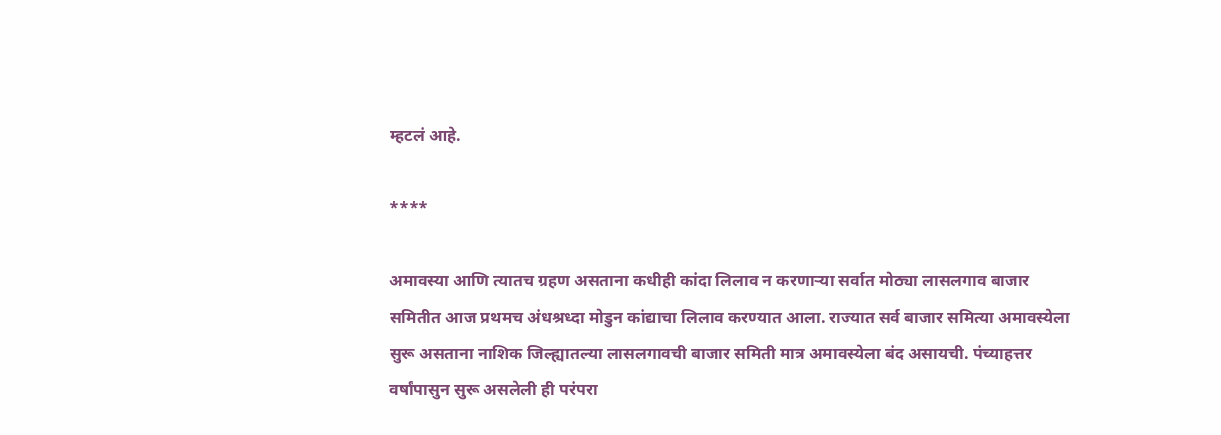म्हटलं आहे.

****

अमावस्या आणि त्यातच ग्रहण असताना कधीही कांदा लिलाव न करणाऱ्या सर्वात मोठ्या लासलगाव बाजार समितीत आज प्रथमच अंधश्रध्दा मोडुन कांद्याचा लिलाव करण्यात आला. राज्यात सर्व बाजार समित्या अमावस्येला सुरू असताना नाशिक जिल्ह्यातल्या लासलगावची बाजार समिती मात्र अमावस्येला बंद असायची. पंच्याहत्तर वर्षांपासुन सुरू असलेली ही परंपरा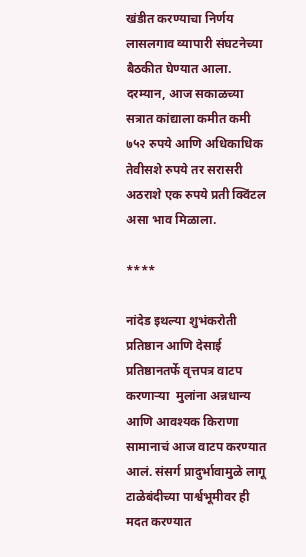खंडीत करण्याचा निर्णय लासलगाव व्यापारी संघटनेच्या बैठकीत घेण्यात आला. दरम्यान, आज सकाळच्या सत्रात कांद्याला कमीत कमी ७५२ रुपये आणि अधिकाधिक तेवीसशे रुपये तर सरासरी अठराशे एक रुपये प्रती क्विंटल असा भाव मिळाला.

****

नांदेड इथल्या शुभंकरोती प्रतिष्ठान आणि देसाई प्रतिष्ठानतर्फे वृत्तपत्र वाटप करणाऱ्या  मुलांना अन्नधान्य आणि आवश्यक किराणा सामानाचं आज वाटप करण्यात आलं. संसर्ग प्रादुर्भावामुळे लागू टाळेबंदीच्या पार्श्वभूमीवर ही मदत करण्यात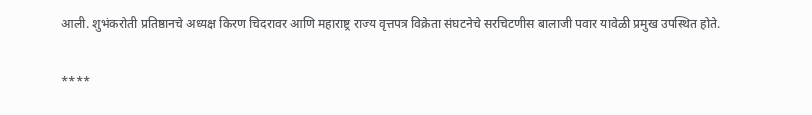आली. शुभंकरोती प्रतिष्ठानचे अध्यक्ष किरण चिदरावर आणि महाराष्ट्र राज्य वृत्तपत्र विक्रेता संघटनेचे सरचिटणीस बालाजी पवार यावेळी प्रमुख उपस्थित होते.

****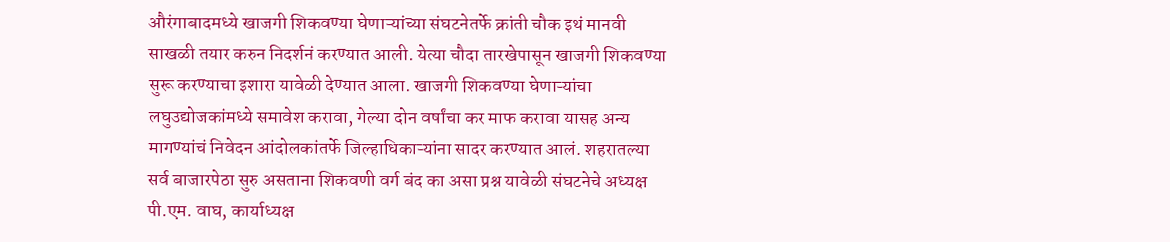औरंगाबादमध्ये खाजगी शिकवण्या घेणाऱ्यांच्या संघटनेतर्फे क्रांती चौक इथं मानवी साखळी तयार करुन निदर्शनं करण्यात आली. येत्या चौदा तारखेपासून खाजगी शिकवण्या सुरू करण्याचा इशारा यावेळी देण्यात आला. खाजगी शिकवण्या घेणाऱ्यांचा लघुउद्योजकांमध्ये समावेश करावा, गेल्या दोन वर्षांचा कर माफ करावा यासह अन्य मागण्यांचं निवेदन आंदोलकांतर्फे जिल्हाधिकाऱ्यांना सादर करण्यात आलं. शहरातल्या सर्व बाजारपेठा सुरु असताना शिकवणी वर्ग बंद का असा प्रश्न यावेळी संघटनेचे अध्यक्ष पी.एम. वाघ, कार्याध्यक्ष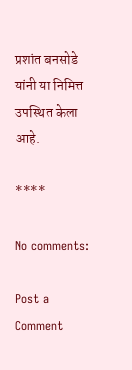प्रशांत बनसोडे यांनी या निमित्त उपस्थित केला आहे.

****

No comments:

Post a Comment